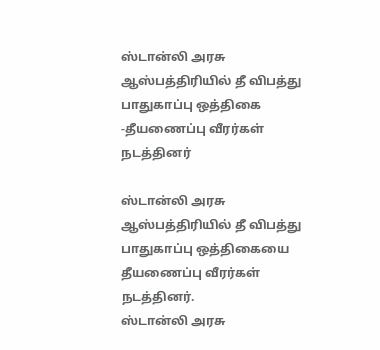ஸ்டான்லி அரசு ஆஸ்பத்திரியில் தீ விபத்து பாதுகாப்பு ஒத்திகை -தீயணைப்பு வீரர்கள் நடத்தினர்

ஸ்டான்லி அரசு ஆஸ்பத்திரியில் தீ விபத்து பாதுகாப்பு ஒத்திகையை தீயணைப்பு வீரர்கள் நடத்தினர்.
ஸ்டான்லி அரசு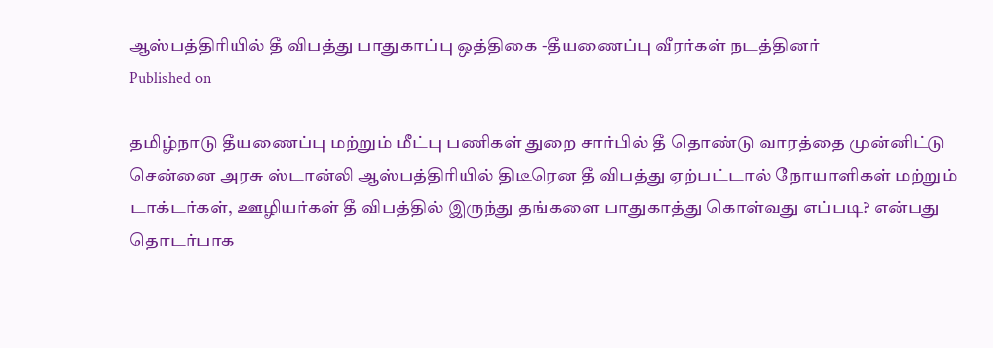ஆஸ்பத்திரியில் தீ விபத்து பாதுகாப்பு ஒத்திகை -தீயணைப்பு வீரர்கள் நடத்தினர்
Published on

தமிழ்நாடு தீயணைப்பு மற்றும் மீட்பு பணிகள் துறை சார்பில் தீ தொண்டு வாரத்தை முன்னிட்டு சென்னை அரசு ஸ்டான்லி ஆஸ்பத்திரியில் திடீரென தீ விபத்து ஏற்பட்டால் நோயாளிகள் மற்றும் டாக்டர்கள், ஊழியர்கள் தீ விபத்தில் இருந்து தங்களை பாதுகாத்து கொள்வது எப்படி? என்பது தொடர்பாக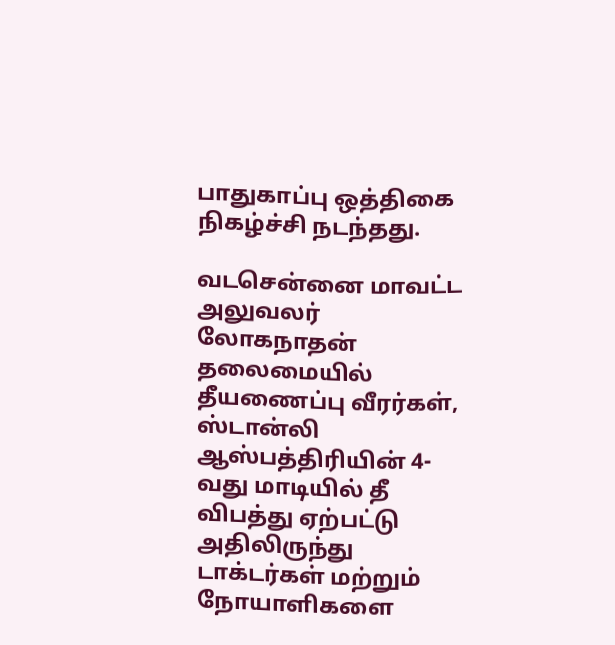பாதுகாப்பு ஒத்திகை நிகழ்ச்சி நடந்தது.

வடசென்னை மாவட்ட அலுவலர் லோகநாதன் தலைமையில் தீயணைப்பு வீரர்கள், ஸ்டான்லி ஆஸ்பத்திரியின் 4-வது மாடியில் தீ விபத்து ஏற்பட்டு அதிலிருந்து டாக்டர்கள் மற்றும் நோயாளிகளை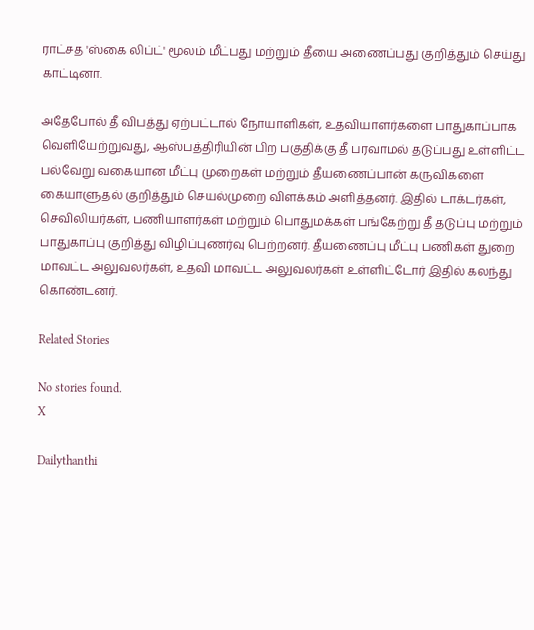ராட்சத 'ஸ்கை லிப்ட்' மூலம் மீட்பது மற்றும் தீயை அணைப்பது குறித்தும் செய்து காட்டினா.

அதேபோல் தீ விபத்து ஏற்பட்டால் நோயாளிகள், உதவியாளர்களை பாதுகாப்பாக வெளியேற்றுவது, ஆஸ்பத்திரியின் பிற பகுதிக்கு தீ பரவாமல் தடுப்பது உள்ளிட்ட பல்வேறு வகையான மீட்பு முறைகள் மற்றும் தீயணைப்பான் கருவிகளை கையாளுதல் குறித்தும் செயல்முறை விளக்கம் அளித்தனர். இதில் டாக்டர்கள், செவிலியர்கள், பணியாளர்கள் மற்றும் பொதுமக்கள் பங்கேற்று தீ தடுப்பு மற்றும் பாதுகாப்பு குறித்து விழிப்புணர்வு பெற்றனர். தீயணைப்பு மீட்பு பணிகள் துறை மாவட்ட அலுவலர்கள், உதவி மாவட்ட அலுவலர்கள் உள்ளிட்டோர் இதில் கலந்து கொண்டனர்.

Related Stories

No stories found.
X

Dailythanthi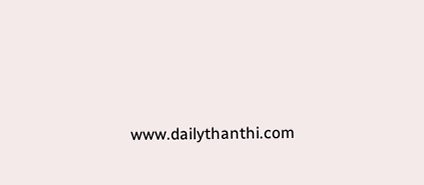www.dailythanthi.com